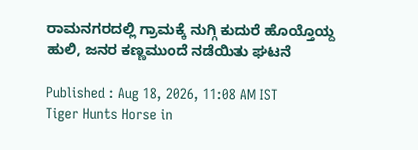ರಾಮನಗರದಲ್ಲಿ ಗ್ರಾಮಕ್ಕೆ ನುಗ್ಗಿ ಕುದುರೆ ಹೊಯ್ತೊಯ್ದ ಹುಲಿ, ಜನರ ಕಣ್ಣಮುಂದೆ ನಡೆಯಿತು ಘಟನೆ

Published : Aug 18, 2026, 11:08 AM IST
Tiger Hunts Horse in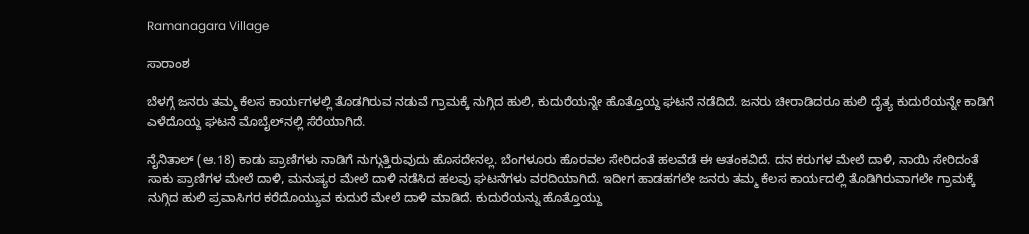Ramanagara Village

ಸಾರಾಂಶ

ಬೆಳಗ್ಗೆ ಜನರು ತಮ್ಮ ಕೆಲಸ ಕಾರ್ಯಗಳಲ್ಲಿ ತೊಡಗಿರುವ ನಡುವೆ ಗ್ರಾಮಕ್ಕೆ ನುಗ್ಗಿದ ಹುಲಿ, ಕುದುರೆಯನ್ನೇ ಹೊತ್ತೊಯ್ದ ಘಟನೆ ನಡೆದಿದೆ. ಜನರು ಚೀರಾಡಿದರೂ ಹುಲಿ ದೈತ್ಯ ಕುದುರೆಯನ್ನೇ ಕಾಡಿಗೆ ಎಳೆದೊಯ್ದ ಘಟನೆ ಮೊಬೈಲ್‌ನಲ್ಲಿ ಸೆರೆಯಾಗಿದೆ.

ನೈನಿತಾಲ್ (ಆ.18) ಕಾಡು ಪ್ರಾಣಿಗಳು ನಾಡಿಗೆ ನುಗ್ಗುತ್ತಿರುವುದು ಹೊಸದೇನಲ್ಲ. ಬೆಂಗಳೂರು ಹೊರವಲ ಸೇರಿದಂತೆ ಹಲವೆಡೆ ಈ ಆತಂಕವಿದೆ. ದನ ಕರುಗಳ ಮೇಲೆ ದಾಳಿ, ನಾಯಿ ಸೇರಿದಂತೆ ಸಾಕು ಪ್ರಾಣಿಗಳ ಮೇಲೆ ದಾಳಿ, ಮನುಷ್ಯರ ಮೇಲೆ ದಾಳಿ ನಡೆಸಿದ ಹಲವು ಘಟನೆಗಳು ವರದಿಯಾಗಿದೆ. ಇದೀಗ ಹಾಡಹಗಲೇ ಜನರು ತಮ್ಮ ಕೆಲಸ ಕಾರ್ಯದಲ್ಲಿ ತೊಡಿಗಿರುವಾಗಲೇ ಗ್ರಾಮಕ್ಕೆ ನುಗ್ಗಿದ ಹುಲಿ ಪ್ರವಾಸಿಗರ ಕರೆದೊಯ್ಯುವ ಕುದುರೆ ಮೇಲೆ ದಾಳಿ ಮಾಡಿದೆ. ಕುದುರೆಯನ್ನು ಹೊತ್ತೊಯ್ದು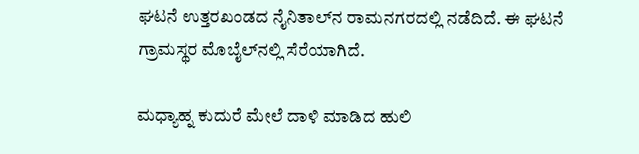ಘಟನೆ ಉತ್ತರಖಂಡದ ನೈನಿತಾಲ್‌ನ ರಾಮನಗರದಲ್ಲಿ ನಡೆದಿದೆ. ಈ ಘಟನೆ ಗ್ರಾಮಸ್ಥರ ಮೊಬೈಲ್‌ನಲ್ಲಿ ಸೆರೆಯಾಗಿದೆ.

ಮಧ್ಯಾಹ್ನ ಕುದುರೆ ಮೇಲೆ ದಾಳಿ ಮಾಡಿದ ಹುಲಿ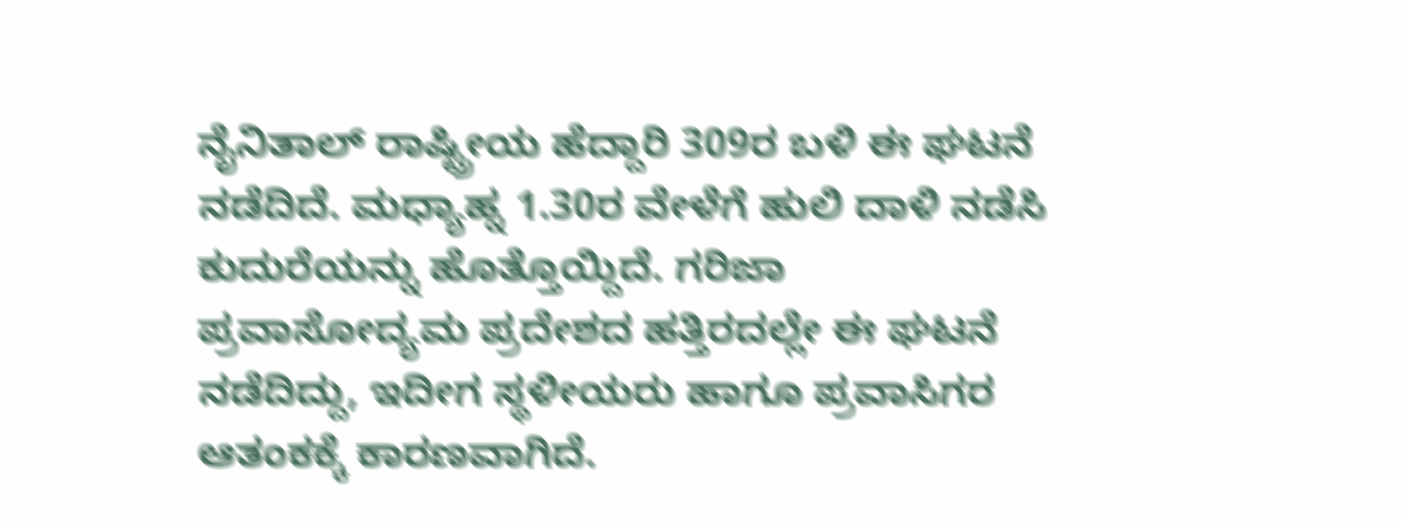ನೈನಿತಾಲ್ ರಾಷ್ಟ್ರೀಯ ಹೆದ್ದಾರಿ 309ರ ಬಳಿ ಈ ಘಟನೆ ನಡೆದಿದೆ. ಮಧ್ಯಾಹ್ನ 1.30ರ ವೇಳೆಗೆ ಹುಲಿ ದಾಳಿ ನಡೆಸಿ ಕುದುರೆಯನ್ನು ಹೊತ್ತೊಯ್ದಿದೆ. ಗರಿಜಾ ಪ್ರವಾಸೋದ್ಯಮ ಪ್ರದೇಶದ ಹತ್ತಿರದಲ್ಲೇ ಈ ಘಟನೆ ನಡೆದಿದ್ದು, ಇದೀಗ ಸ್ಥಳೀಯರು ಹಾಗೂ ಪ್ರವಾಸಿಗರ ಆತಂಕಕ್ಕೆ ಕಾರಣವಾಗಿದೆ.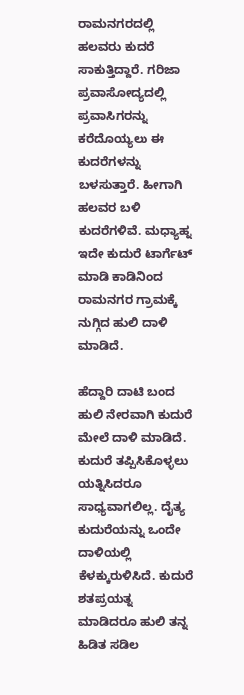ರಾಮನಗರದಲ್ಲಿ ಹಲವರು ಕುದರೆ ಸಾಕುತ್ತಿದ್ದಾರೆ. ಗರಿಜಾ ಪ್ರವಾಸೋದ್ಯದಲ್ಲಿ ಪ್ರವಾಸಿಗರನ್ನು ಕರೆದೊಯ್ಯಲು ಈ ಕುದರೆಗಳನ್ನು ಬಳಸುತ್ತಾರೆ. ಹೀಗಾಗಿ ಹಲವರ ಬಳಿ ಕುದರೆಗಳಿವೆ. ಮಧ್ಯಾಹ್ನ ಇದೇ ಕುದುರೆ ಟಾರ್ಗೆಟ್ ಮಾಡಿ ಕಾಡಿನಿಂದ ರಾಮನಗರ ಗ್ರಾಮಕ್ಕೆ ನುಗ್ಗಿದ ಹುಲಿ ದಾಳಿ ಮಾಡಿದೆ.

ಹೆದ್ದಾರಿ ದಾಟಿ ಬಂದ ಹುಲಿ ನೇರವಾಗಿ ಕುದುರೆ ಮೇಲೆ ದಾಳಿ ಮಾಡಿದೆ. ಕುದುರೆ ತಪ್ಪಿಸಿಕೊಳ್ಳಲು ಯತ್ನಿಸಿದರೂ ಸಾಧ್ಯವಾಗಲಿಲ್ಲ. ದೈತ್ಯ ಕುದುರೆಯನ್ನು ಒಂದೇ ದಾಳಿಯಲ್ಲಿ ಕೆಳಕ್ಕುರುಳಿಸಿದೆ. ಕುದುರೆ ಶತಪ್ರಯತ್ನ ಮಾಡಿದರೂ ಹುಲಿ ತನ್ನ ಹಿಡಿತ ಸಡಿಲ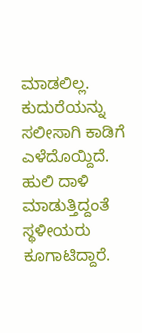ಮಾಡಲಿಲ್ಲ. ಕುದುರೆಯನ್ನು ಸಲೀಸಾಗಿ ಕಾಡಿಗೆ ಎಳೆದೊಯ್ದಿದೆ. ಹುಲಿ ದಾಳಿ ಮಾಡುತ್ತಿದ್ದಂತೆ ಸ್ಥಳೀಯರು ಕೂಗಾಟಿದ್ದಾರೆ.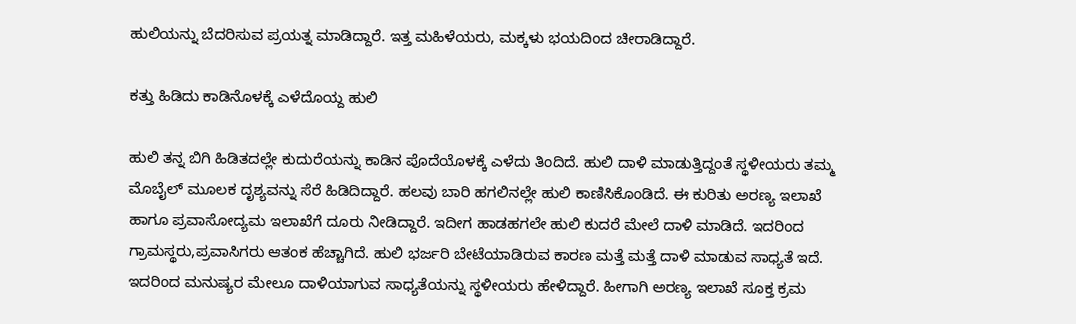ಹುಲಿಯನ್ನು ಬೆದರಿಸುವ ಪ್ರಯತ್ನ ಮಾಡಿದ್ದಾರೆ. ಇತ್ತ ಮಹಿಳೆಯರು, ಮಕ್ಕಳು ಭಯದಿಂದ ಚೀರಾಡಿದ್ದಾರೆ.

ಕತ್ತು ಹಿಡಿದು ಕಾಡಿನೊಳಕ್ಕೆ ಎಳೆದೊಯ್ದ ಹುಲಿ

ಹುಲಿ ತನ್ನ ಬಿಗಿ ಹಿಡಿತದಲ್ಲೇ ಕುದುರೆಯನ್ನು ಕಾಡಿನ ಪೊದೆಯೊಳಕ್ಕೆ ಎಳೆದು ತಿಂದಿದೆ. ಹುಲಿ ದಾಳಿ ಮಾಡುತ್ತಿದ್ದಂತೆ ಸ್ಥಳೀಯರು ತಮ್ಮ ಮೊಬೈಲ್ ಮೂಲಕ ದೃಶ್ಯವನ್ನು ಸೆರೆ ಹಿಡಿದಿದ್ದಾರೆ. ಹಲವು ಬಾರಿ ಹಗಲಿನಲ್ಲೇ ಹುಲಿ ಕಾಣಿಸಿಕೊಂಡಿದೆ. ಈ ಕುರಿತು ಅರಣ್ಯ ಇಲಾಖೆ ಹಾಗೂ ಪ್ರವಾಸೋದ್ಯಮ ಇಲಾಖೆಗೆ ದೂರು ನೀಡಿದ್ದಾರೆ. ಇದೀಗ ಹಾಡಹಗಲೇ ಹುಲಿ ಕುದರೆ ಮೇಲೆ ದಾಳಿ ಮಾಡಿದೆ. ಇದರಿಂದ ಗ್ರಾಮಸ್ಥರು,ಪ್ರವಾಸಿಗರು ಆತಂಕ ಹೆಚ್ಚಾಗಿದೆ. ಹುಲಿ ಭರ್ಜರಿ ಬೇಟೆಯಾಡಿರುವ ಕಾರಣ ಮತ್ತೆ ಮತ್ತೆ ದಾಳಿ ಮಾಡುವ ಸಾಧ್ಯತೆ ಇದೆ. ಇದರಿಂದ ಮನುಷ್ಯರ ಮೇಲೂ ದಾಳಿಯಾಗುವ ಸಾಧ್ಯತೆಯನ್ನು ಸ್ಥಳೀಯರು ಹೇಳಿದ್ದಾರೆ. ಹೀಗಾಗಿ ಅರಣ್ಯ ಇಲಾಖೆ ಸೂಕ್ತ ಕ್ರಮ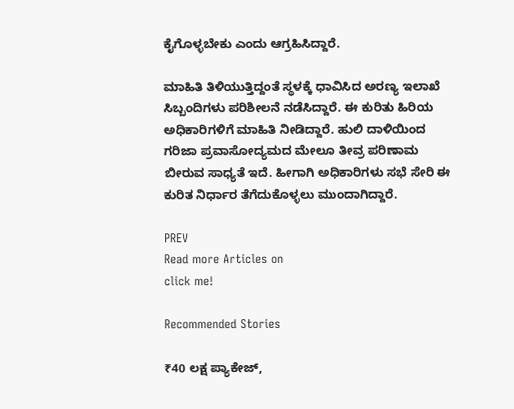ಕೈಗೊಳ್ಳಬೇಕು ಎಂದು ಆಗ್ರಹಿಸಿದ್ದಾರೆ.

ಮಾಹಿತಿ ತಿಳಿಯುತ್ತಿದ್ದಂತೆ ಸ್ಥಳಕ್ಕೆ ಧಾವಿಸಿದ ಅರಣ್ಯ ಇಲಾಖೆ ಸಿಬ್ಬಂದಿಗಳು ಪರಿಶೀಲನೆ ನಡೆಸಿದ್ದಾರೆ. ಈ ಕುರಿತು ಹಿರಿಯ ಅಧಿಕಾರಿಗಳಿಗೆ ಮಾಹಿತಿ ನೀಡಿದ್ದಾರೆ. ಹುಲಿ ದಾಳಿಯಿಂದ ಗರಿಜಾ ಪ್ರವಾಸೋದ್ಯಮದ ಮೇಲೂ ತೀವ್ರ ಪರಿಣಾಮ ಬೀರುವ ಸಾಧ್ಯತೆ ಇದೆ. ಹೀಗಾಗಿ ಅಧಿಕಾರಿಗಳು ಸಭೆ ಸೇರಿ ಈ ಕುರಿತ ನಿರ್ಧಾರ ತೆಗೆದುಕೊಳ್ಳಲು ಮುಂದಾಗಿದ್ದಾರೆ.

PREV
Read more Articles on
click me!

Recommended Stories

₹40 ಲಕ್ಷ ಪ್ಯಾಕೇಜ್,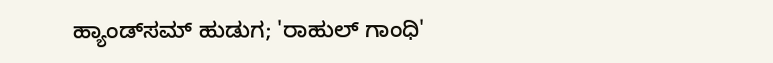ಹ್ಯಾಂಡ್‌ಸಮ್ ಹುಡುಗ; 'ರಾಹುಲ್ ಗಾಂಧಿ'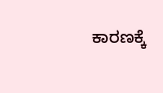ಕಾರಣಕ್ಕೆ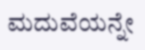ಮದುವೆಯನ್ನೇ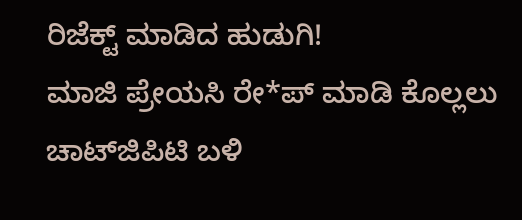ರಿಜೆಕ್ಟ್ ಮಾಡಿದ ಹುಡುಗಿ!
ಮಾಜಿ ಪ್ರೇಯಸಿ ರೇ*ಪ್ ಮಾಡಿ ಕೊಲ್ಲಲು ಚಾಟ್‌ಜಿಪಿಟಿ ಬಳಿ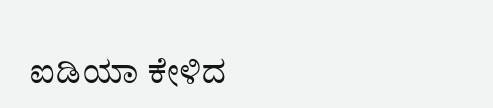ಐಡಿಯಾ ಕೇಳಿದ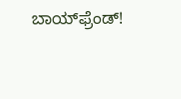ಬಾಯ್‌ಫ್ರೆಂಡ್!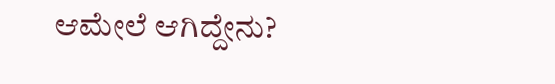ಆಮೇಲೆ ಆಗಿದ್ದೇನು?